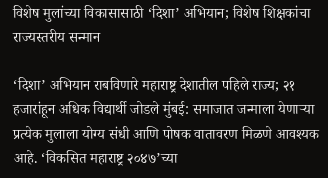विशेष मुलांच्या विकासासाठी ‘दिशा’ अभियान; विशेष शिक्षकांचा राज्यस्तरीय सन्मान

‘दिशा’ अभियान राबविणारे महाराष्ट्र देशातील पहिले राज्य; २१ हजारांहून अधिक विद्यार्थी जोडले मुंबई: समाजात जन्माला येणाऱ्या प्रत्येक मुलाला योग्य संधी आणि पोषक वातावरण मिळणे आवश्यक आहे. ‘विकसित महाराष्ट्र २०४७’च्या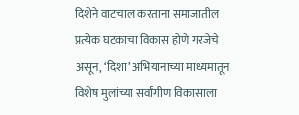दिशेने वाटचाल करताना समाजातील प्रत्येक घटकाचा विकास होणे गरजेचे असून, ‘दिशा’ अभियानाच्या माध्यमातून विशेष मुलांच्या सर्वांगीण विकासाला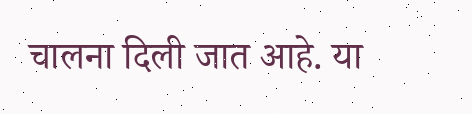चालना दिली जात आहे. या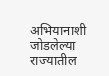अभियानाशी जोडलेल्या राज्यातील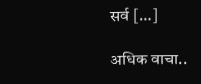सर्व […]

अधिक वाचा..